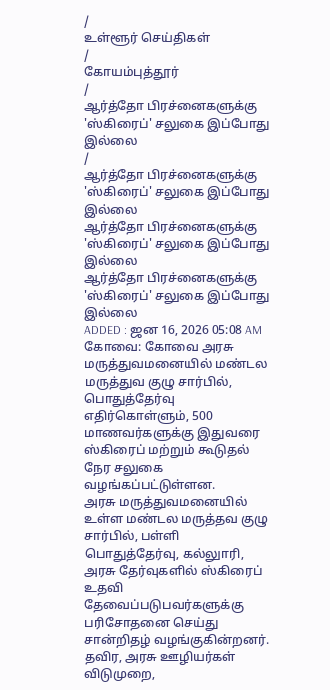/
உள்ளூர் செய்திகள்
/
கோயம்புத்தூர்
/
ஆர்த்தோ பிரச்னைகளுக்கு 'ஸ்கிரைப்' சலுகை இப்போது இல்லை
/
ஆர்த்தோ பிரச்னைகளுக்கு 'ஸ்கிரைப்' சலுகை இப்போது இல்லை
ஆர்த்தோ பிரச்னைகளுக்கு 'ஸ்கிரைப்' சலுகை இப்போது இல்லை
ஆர்த்தோ பிரச்னைகளுக்கு 'ஸ்கிரைப்' சலுகை இப்போது இல்லை
ADDED : ஜன 16, 2026 05:08 AM
கோவை: கோவை அரசு மருத்துவமனையில் மண்டல மருத்துவ குழு சார்பில், பொதுத்தேர்வு எதிர்கொள்ளும், 500 மாணவர்களுக்கு இதுவரை ஸ்கிரைப் மற்றும் கூடுதல் நேர சலுகை வழங்கப்பட்டுள்ளன.
அரசு மருத்துவமனையில் உள்ள மண்டல மருத்தவ குழு சார்பில், பள்ளி பொதுத்தேர்வு, கல்லுாரி, அரசு தேர்வுகளில் ஸ்கிரைப் உதவி தேவைப்படுபவர்களுக்கு பரிசோதனை செய்து சான்றிதழ் வழங்குகின்றனர். தவிர, அரசு ஊழியர்கள் விடுமுறை,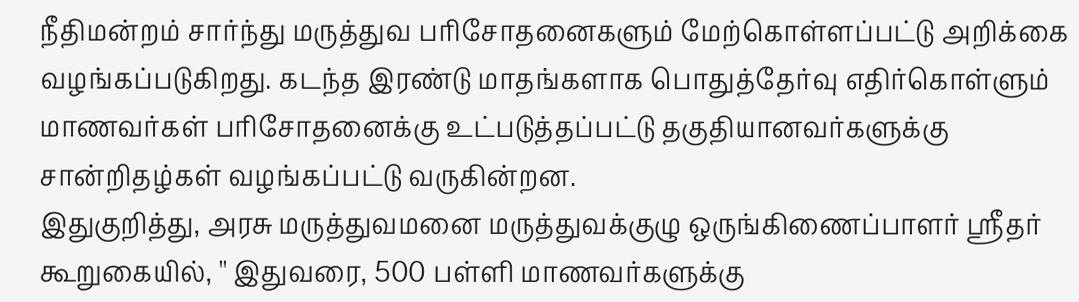நீதிமன்றம் சார்ந்து மருத்துவ பரிசோதனைகளும் மேற்கொள்ளப்பட்டு அறிக்கை வழங்கப்படுகிறது. கடந்த இரண்டு மாதங்களாக பொதுத்தேர்வு எதிர்கொள்ளும் மாணவர்கள் பரிசோதனைக்கு உட்படுத்தப்பட்டு தகுதியானவர்களுக்கு சான்றிதழ்கள் வழங்கப்பட்டு வருகின்றன.
இதுகுறித்து, அரசு மருத்துவமனை மருத்துவக்குழு ஒருங்கிணைப்பாளர் ஸ்ரீதர் கூறுகையில், '' இதுவரை, 500 பள்ளி மாணவர்களுக்கு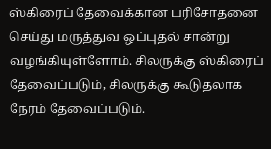ஸ்கிரைப் தேவைக்கான பரிசோதனை செய்து மருத்துவ ஒப்புதல் சான்று வழங்கியுள்ளோம். சிலருக்கு ஸ்கிரைப் தேவைப்படும், சிலருக்கு கூடுதலாக நேரம் தேவைப்படும்.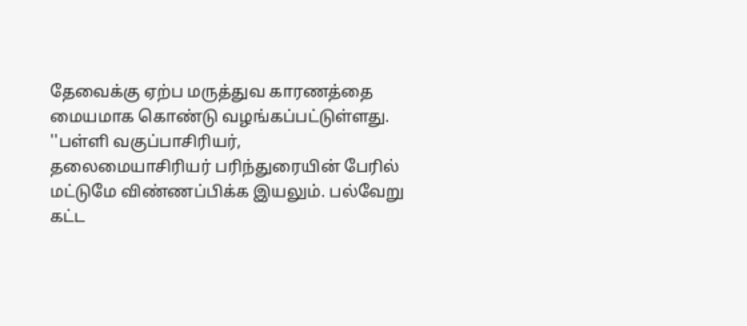தேவைக்கு ஏற்ப மருத்துவ காரணத்தை மையமாக கொண்டு வழங்கப்பட்டுள்ளது.
''பள்ளி வகுப்பாசிரியர், தலைமையாசிரியர் பரிந்துரையின் பேரில் மட்டுமே விண்ணப்பிக்க இயலும். பல்வேறு கட்ட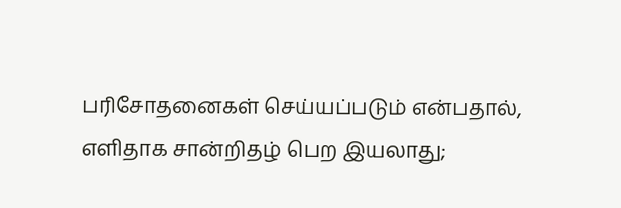பரிசோதனைகள் செய்யப்படும் என்பதால், எளிதாக சான்றிதழ் பெற இயலாது;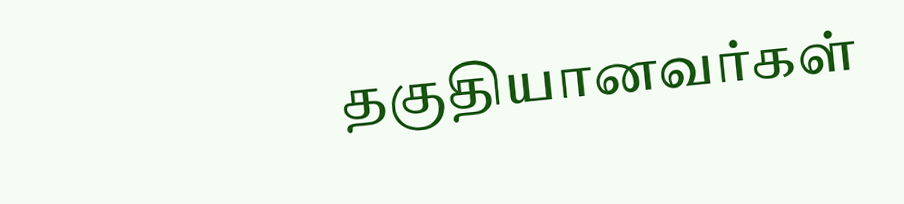தகுதியானவர்கள்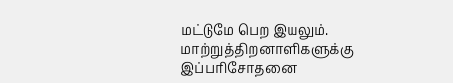மட்டுமே பெற இயலும். மாற்றுத்திறனாளிகளுக்கு இப்பரிசோதனை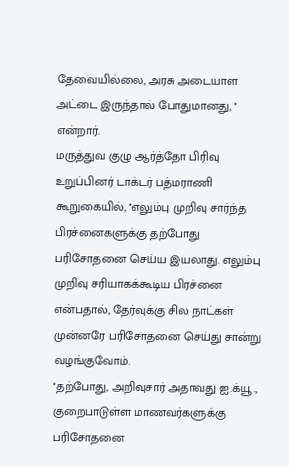தேவையில்லை, அரசு அடையாள அட்டை இருந்தால் போதுமானது, '' என்றார்.
மருத்துவ குழு ஆர்த்தோ பிரிவு உறுப்பினர் டாக்டர் பத்மராணி கூறுகையில், ''எலும்பு முறிவு சார்ந்த பிரச்னைகளுக்கு தற்போது பரிசோதனை செய்ய இயலாது. எலும்பு முறிவு சரியாகக்கூடிய பிரச்னை என்பதால், தேர்வுக்கு சில நாட்கள் முன்னரே பரிசோதனை செய்து சான்று வழங்குவோம்.
''தற்போது, அறிவுசார் அதாவது ஐ.க்யூ., குறைபாடுள்ள மாணவர்களுக்கு பரிசோதனை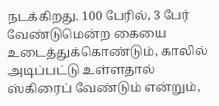நடக்கிறது. 100 பேரில், 3 பேர் வேண்டுமென்ற கையை உடைத்துக்கொண்டும், காலில் அடிப்பட்டு உள்ளதால் ஸ்கிரைப் வேண்டும் என்றும்,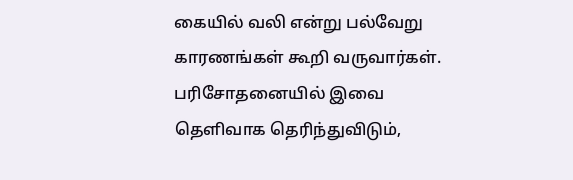கையில் வலி என்று பல்வேறு காரணங்கள் கூறி வருவார்கள். பரிசோதனையில் இவை தெளிவாக தெரிந்துவிடும்,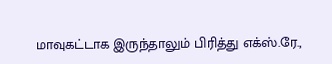மாவுகட்டாக இருந்தாலும் பிரித்து எக்ஸ்.ரே.,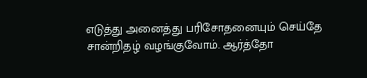எடுத்து அனைத்து பரிசோதனையும் செய்தே சான்றிதழ் வழங்குவோம். ஆர்த்தோ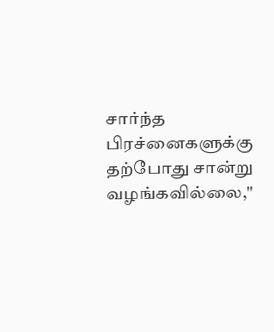சார்ந்த பிரச்னைகளுக்கு தற்போது சான்று வழங்கவில்லை,''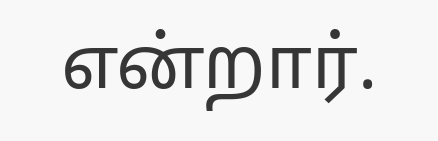என்றார்.